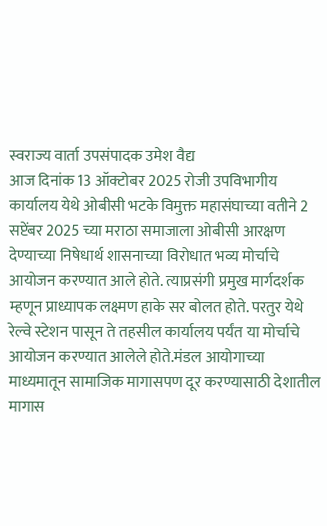स्वराज्य वार्ता उपसंपादक उमेश वैद्य
आज दिनांक 13 ऑक्टोबर 2025 रोजी उपविभागीय कार्यालय येथे ओबीसी भटके विमुक्त महासंघाच्या वतीने 2 सप्टेंबर 2025 च्या मराठा समाजाला ओबीसी आरक्षण देण्याच्या निषेधार्थ शासनाच्या विरोधात भव्य मोर्चाचे आयोजन करण्यात आले होते. त्याप्रसंगी प्रमुख मार्गदर्शक म्हणून प्राध्यापक लक्ष्मण हाके सर बोलत होते. परतुर येथे रेल्वे स्टेशन पासून ते तहसील कार्यालय पर्यंत या मोर्चाचे आयोजन करण्यात आलेले होते.मंडल आयोगाच्या माध्यमातून सामाजिक मागासपण दूर करण्यासाठी देशातील मागास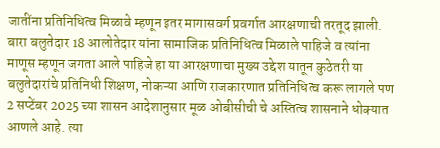जातींना प्रतिनिधित्व मिळावे म्हणून इतर मागासवर्ग प्रवर्गात आरक्षणाची तरतूद झाली. बारा बलुतेदार 18 आलोतेदार यांना सामाजिक प्रतिनिधित्व मिळाले पाहिजे व त्यांना माणूस म्हणून जगता आले पाहिजे हा या आरक्षणाचा मुख्य उद्देश यातून कुठेतरी या बलुतेदारांचे प्रतिनिधी शिक्षण, नोकऱ्या आणि राजकारणात प्रतिनिधित्व करू लागले पण 2 सप्टेंबर 2025 च्या शासन आदेशानुसार मूळ ओबीसीची चे अस्तित्व शासनाने धोक्यात आणले आहे. त्या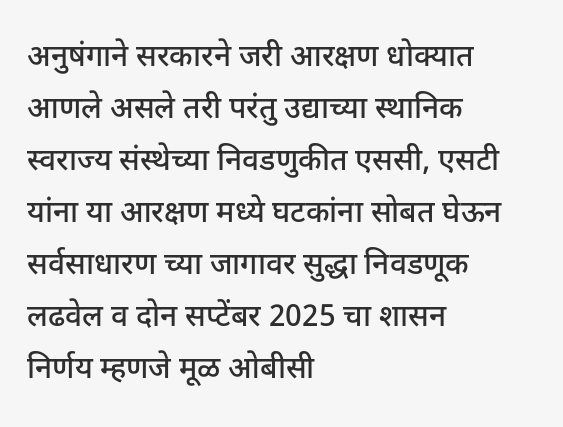अनुषंगाने सरकारने जरी आरक्षण धोक्यात आणले असले तरी परंतु उद्याच्या स्थानिक स्वराज्य संस्थेच्या निवडणुकीत एससी, एसटी यांना या आरक्षण मध्ये घटकांना सोबत घेऊन सर्वसाधारण च्या जागावर सुद्धा निवडणूक लढवेल व दोन सप्टेंबर 2025 चा शासन निर्णय म्हणजे मूळ ओबीसी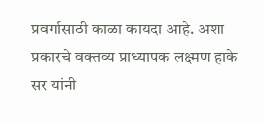प्रवर्गासाठी काळा कायदा आहे. अशा प्रकारचे वक्तव्य प्राध्यापक लक्ष्मण हाके सर यांनी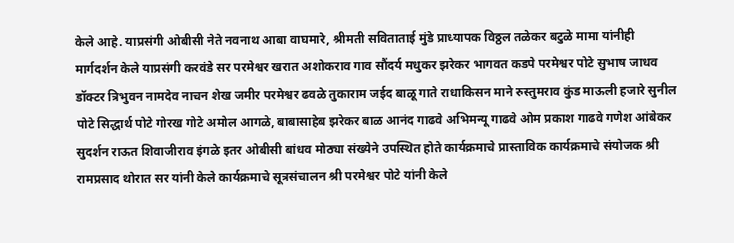केले आहे. याप्रसंगी ओबीसी नेते नवनाथ आबा वाघमारे, श्रीमती सविताताई मुंडे प्राध्यापक विठ्ठल तळेकर बटुळे मामा यांनीही मार्गदर्शन केले याप्रसंगी करवंडे सर परमेश्वर खरात अशोकराव गाव सौंदर्य मधुकर झरेकर भागवत कडपे परमेश्वर पोटे सुभाष जाधव डॉक्टर त्रिभुवन नामदेव नाचन शेख जमीर परमेश्वर ढवळे तुकाराम जईद बाळू गाते राधाकिसन माने रुस्तुमराव कुंड माऊली हजारे सुनील पोटे सिद्धार्थ पोटे गोरख गोटे अमोल आगळे, बाबासाहेब झरेकर बाळ आनंद गाढवे अभिमन्यू गाढवे ओम प्रकाश गाढवे गणेश आंबेकर सुदर्शन राऊत शिवाजीराव इंगळे इतर ओबीसी बांधव मोठ्या संख्येने उपस्थित होते कार्यक्रमाचे प्रास्ताविक कार्यक्रमाचे संयोजक श्री रामप्रसाद थोरात सर यांनी केले कार्यक्रमाचे सूत्रसंचालन श्री परमेश्वर पोटे यांनी केले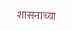शासनाच्या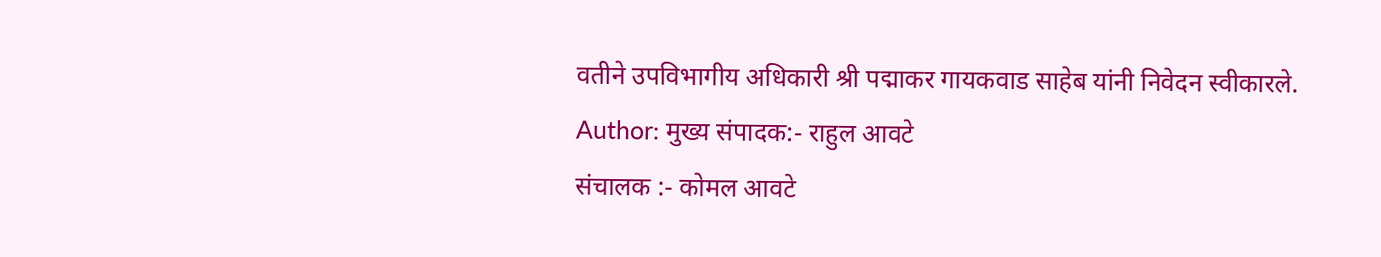वतीने उपविभागीय अधिकारी श्री पद्माकर गायकवाड साहेब यांनी निवेदन स्वीकारले.
Author: मुख्य संपादक:- राहुल आवटे
संचालक :- कोमल आवटे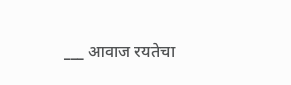___ आवाज रयतेचा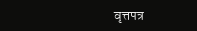वृत्तपत्र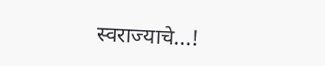स्वराज्याचे...!